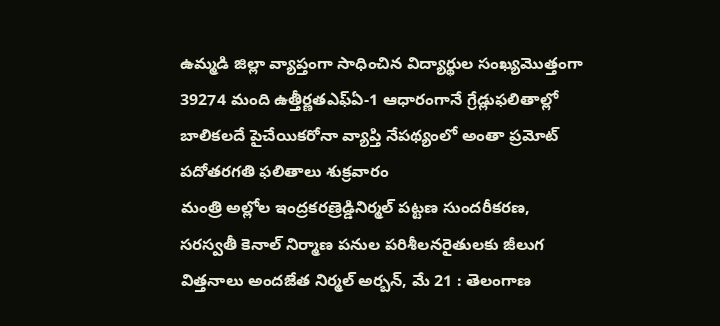ఉమ్మడి జిల్లా వ్యాప్తంగా సాధించిన విద్యార్థుల సంఖ్యమొత్తంగా 39274 మంది ఉత్తీర్ణతఎఫ్ఏ-1 ఆధారంగానే గ్రేడ్లుఫలితాల్లో బాలికలదే పైచేయికరోనా వ్యాప్తి నేపథ్యంలో అంతా ప్రమోట్ పదోతరగతి ఫలితాలు శుక్రవారం
మంత్రి అల్లోల ఇంద్రకరణ్రెడ్డినిర్మల్ పట్టణ సుందరీకరణ, సరస్వతీ కెనాల్ నిర్మాణ పనుల పరిశీలనరైతులకు జీలుగ విత్తనాలు అందజేత నిర్మల్ అర్బన్, మే 21 : తెలంగాణ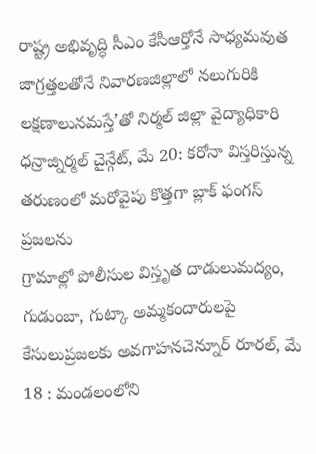రాష్ట్ర అభివృద్ధి సీఎం కేసీఆర్తోనే సాధ్యమవుత
జాగ్రత్తలతోనే నివారణజిల్లాలో నలుగురికి లక్షణాలునమస్తే’తో నిర్మల్ జిల్లా వైద్యాధికారి ధన్రాజ్నిర్మల్ చైన్గేట్, మే 20: కరోనా విస్తరిస్తున్న తరుణంలో మరోవైపు కొత్తగా బ్లాక్ ఫంగస్ ప్రజలను
గ్రామాల్లో పోలీసుల విస్తృత దాడులుమద్యం, గుడుంబా, గుట్కా అమ్మకందారులపై కేసులుప్రజలకు అవగాహనచెన్నూర్ రూరల్, మే 18 : మండలంలోని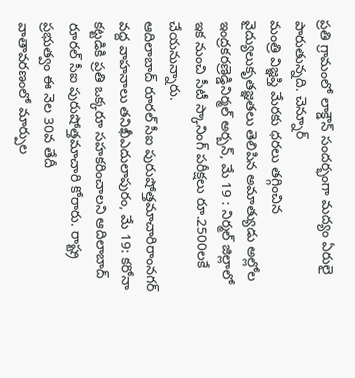ప్రతి గ్రామంలో లాక్డౌన్ సందర్భంగా మద్యం ఏరులై పారుతున్నది. చెన్నూర్
మంత్రి విజ్ఞప్తి మేరకు ధరలు తగ్గించిన వైద్యులుకృతజ్ఞతలు తెలిపిన అమాత్యుడు అల్లోల ఇంద్రకరణ్రెడ్డినిర్మల్ అర్బన్, మే 19 : నిర్మల్ జిల్లాలో ఇక నుంచి సీటీ స్కానింగ్ పరీక్షలు రూ.2500లకే చేయనున్నారు.
ఆదిలాబాద్ రూరల్ సీఐ పురుషోత్తమాచారిరాంనగర్ వద్ద వాహనాలు తనిఖీఎదులాపురం, మే 19: కరోనా కట్టడికి ప్రతి ఒక్కరూ సహకరించాలని ఆదిలాబాద్ రూరల్ సీఐ పురుషోత్తమాచారి కోరారు. రాష్ట్ర ప్రభుత్వం ఈ నెల 30వ తేదీ
వాతావరణంలో మార్పుల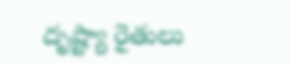దృష్ట్యా రైతులు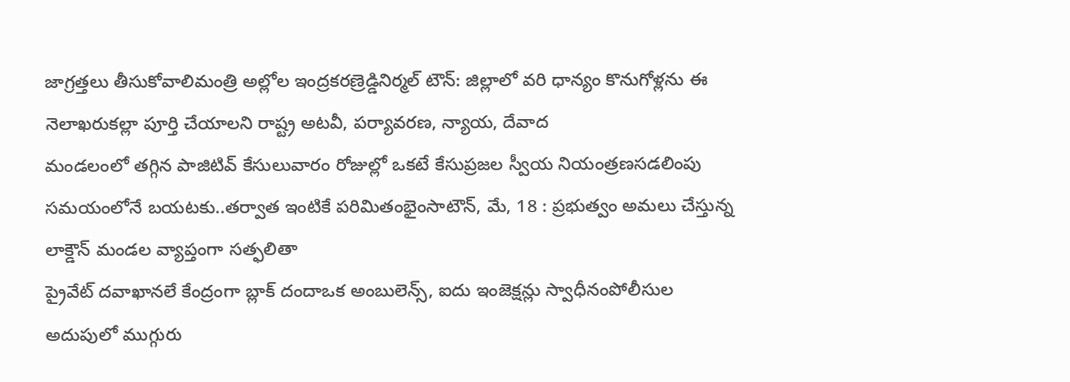జాగ్రత్తలు తీసుకోవాలిమంత్రి అల్లోల ఇంద్రకరణ్రెడ్డినిర్మల్ టౌన్: జిల్లాలో వరి ధాన్యం కొనుగోళ్లను ఈ నెలాఖరుకల్లా పూర్తి చేయాలని రాష్ట్ర అటవీ, పర్యావరణ, న్యాయ, దేవాద
మండలంలో తగ్గిన పాజిటివ్ కేసులువారం రోజుల్లో ఒకటే కేసుప్రజల స్వీయ నియంత్రణసడలింపు సమయంలోనే బయటకు..తర్వాత ఇంటికే పరిమితంభైంసాటౌన్, మే, 18 : ప్రభుత్వం అమలు చేస్తున్న లాక్డౌన్ మండల వ్యాప్తంగా సత్ఫలితా
ప్రైవేట్ దవాఖానలే కేంద్రంగా బ్లాక్ దందాఒక అంబులెన్స్, ఐదు ఇంజెక్షన్లు స్వాధీనంపోలీసుల అదుపులో ముగ్గురు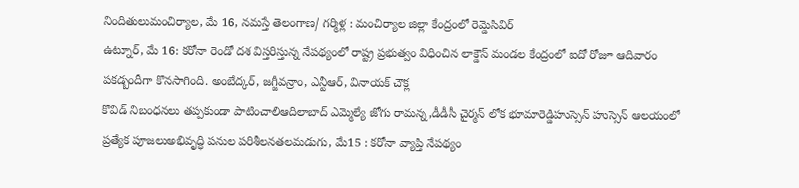నిందితులుమంచిర్యాల, మే 16, నమస్తే తెలంగాణ/ గర్మిళ్ల : మంచిర్యాల జిల్లా కేంద్రంలో రెమ్డెసివిర్
ఉట్నూర్, మే 16: కరోనా రెండో దశ విస్తరిస్తున్న నేపథ్యంలో రాష్ట్ర ప్రభుత్వం విధించిన లాక్డౌన్ మండల కేంద్రంలో ఐదో రోజూ ఆదివారం పకడ్బందీగా కొనసాగింది. అంబేద్కర్, జగ్జీవన్రాం, ఎన్టీఆర్, వినాయక్ చౌక్ల
కొవిడ్ నిబంధనలు తప్పకుండా పాటించాలిఆదిలాబాద్ ఎమ్మెల్యే జోగు రామన్న,డీడీసీ చైర్మన్ లోక భూమారెడ్డిహుస్సెన్ హుస్సెన్ ఆలయంలో ప్రత్యేక పూజలుఅభివృద్ధి పనుల పరిశీలనతలమడుగు, మే15 : కరోనా వ్యాప్తి నేపథ్యం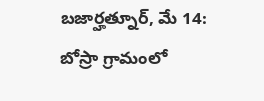బజార్హత్నూర్, మే 14: బోస్రా గ్రామంలో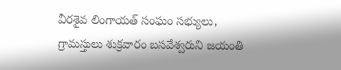వీరశైవ లింగాయత్ సంఘం సభ్యులు, గ్రామస్తులు శుక్రవారం బసవేశ్వరుని జయంతి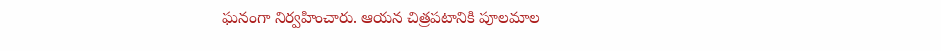ఘనంగా నిర్వహించారు. ఆయన చిత్రపటానికి పూలమాల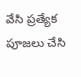వేసి ప్రత్యేక పూజలు చేసి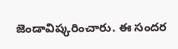జెండావిష్కరించారు. ఈ సందర